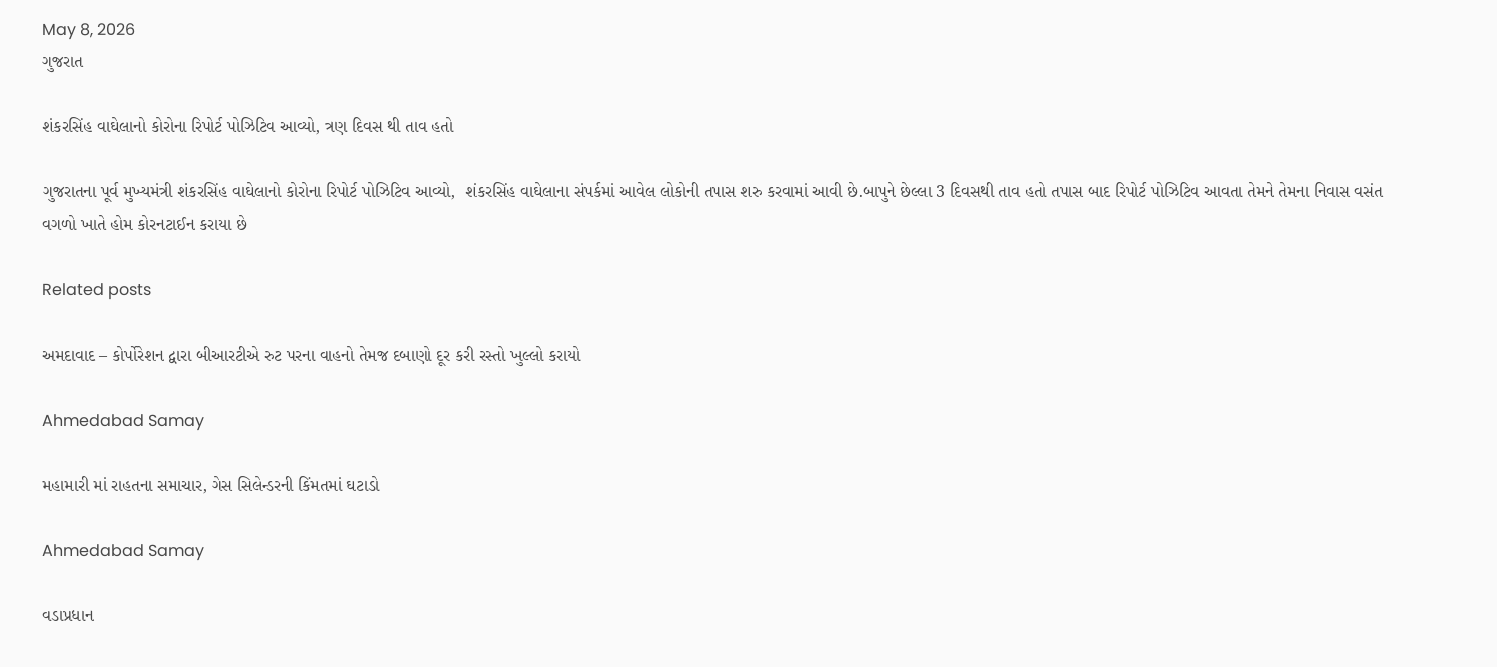May 8, 2026
ગુજરાત

શંકરસિંહ વાઘેલાનો કોરોના રિપોર્ટ પોઝિટિવ આવ્યો, ત્રણ દિવસ થી તાવ હતો

ગુજરાતના પૂર્વ મુખ્યમંત્રી શંકરસિંહ વાઘેલાનો કોરોના રિપોર્ટ પોઝિટિવ આવ્યો,  શંકરસિંહ વાઘેલાના સંપર્કમાં આવેલ લોકોની તપાસ શરુ કરવામાં આવી છે.બાપુને છેલ્લા 3 દિવસથી તાવ હતો તપાસ બાદ રિપોર્ટ પોઝિટિવ આવતા તેમને તેમના નિવાસ વસંત વગળો ખાતે હોમ કોરનટાઈન કરાયા છે

Related posts

અમદાવાદ – કોર્પોરેશન દ્વારા બીઆરટીએ રુટ પરના વાહનો તેમજ દબાણો દૂર કરી રસ્તો ખુલ્લો કરાયો

Ahmedabad Samay

મહામારી માં રાહતના સમાચાર, ગેસ સિલેન્ડરની કિંમતમાં ઘટાડો

Ahmedabad Samay

વડાપ્રધાન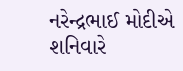નરેન્દ્રભાઈ મોદીએ શનિવારે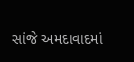સાંજે અમદાવાદમાં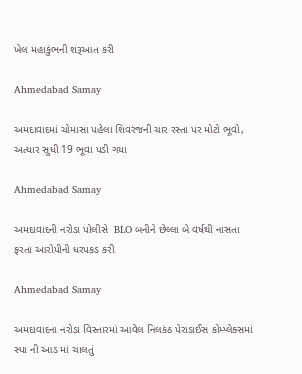ખેલ મહાકુંભની શરૂઆત કરી

Ahmedabad Samay

અમદાવાદમાં ચોમાસા પહેલા શિવરંજની ચાર રસ્તા પર મોટો ભૂવો, અત્યાર સુધી 19 ભૂવા પડી ગયા

Ahmedabad Samay

અમદાવાદની નરોડા પોલીસે  BLO બનીને છેલ્લા બે વર્ષથી નાસતા ફરતા આરોપીની ધરપકડ કરી

Ahmedabad Samay

અમદાવાદના નરોડા વિસ્તારમાં આવેલ નિલકંઠ પેરાડાઈસ કોમ્પ્લેક્સમાં સ્પા ની આડ માં ચાલતું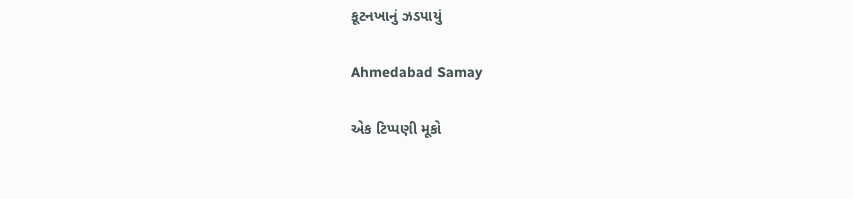કૂટનખાનું ઝડપાયું

Ahmedabad Samay

એક ટિપ્પણી મૂકો